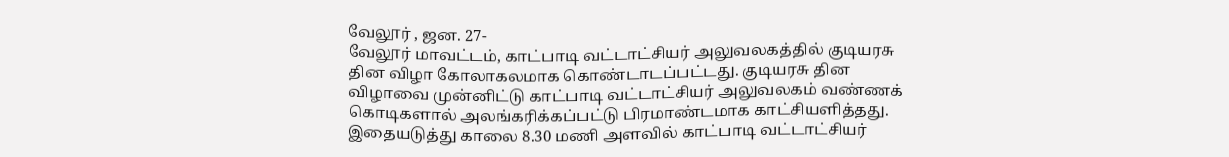வேலூர் , ஜன. 27-
வேலூர் மாவட்டம், காட்பாடி வட்டாட்சியர் அலுவலகத்தில் குடியரசு தின விழா கோலாகலமாக கொண்டாடப்பட்டது. குடியரசு தின விழாவை முன்னிட்டு காட்பாடி வட்டாட்சியர் அலுவலகம் வண்ணக் கொடிகளால் அலங்கரிக்கப்பட்டு பிரமாண்டமாக காட்சியளித்தது. இதையடுத்து காலை 8.30 மணி அளவில் காட்பாடி வட்டாட்சியர்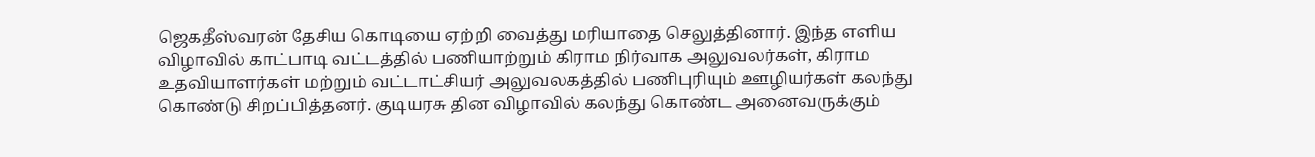ஜெகதீஸ்வரன் தேசிய கொடியை ஏற்றி வைத்து மரியாதை செலுத்தினார். இந்த எளிய விழாவில் காட்பாடி வட்டத்தில் பணியாற்றும் கிராம நிர்வாக அலுவலர்கள், கிராம உதவியாளர்கள் மற்றும் வட்டாட்சியர் அலுவலகத்தில் பணிபுரியும் ஊழியர்கள் கலந்து கொண்டு சிறப்பித்தனர். குடியரசு தின விழாவில் கலந்து கொண்ட அனைவருக்கும்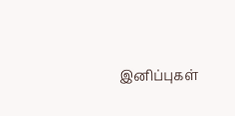இனிப்புகள்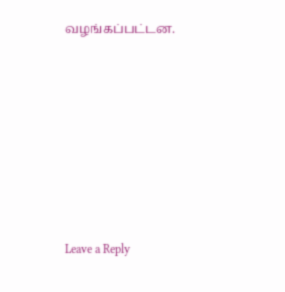வழங்கப்பட்டன.











Leave a Reply